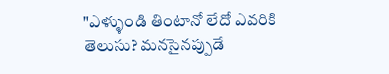"ఎళ్ళుండి తింటానో లేదో ఎవరికి తెలుసు? మనసైనప్పుడే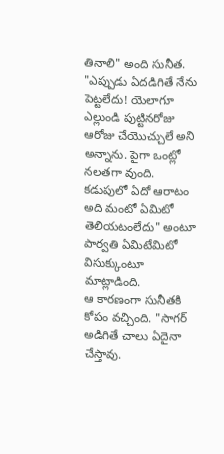తినాలి" అంది సునీత.
"ఎప్పుడు ఏదడిగితే నేను పెట్టలేదు! యెలాగూ ఎల్లుండి పుట్టినరోజు ఆరోజు చేయొచ్చులే అని అన్నాను. పైగా ఒంట్లో నలతగా వుంది. కడుపులో ఏదో ఆరాటం అది మంటో ఏమిటో తెలియటంలేదు" అంటూ పార్వతి ఏమిటేమిటో విసుక్కుంటూ మాట్లాడింది.
ఆ కారణంగా సునీతకి కోపం వచ్చింది. "సాగర్ అడిగితే చాలు ఏదైనా చేస్తావు.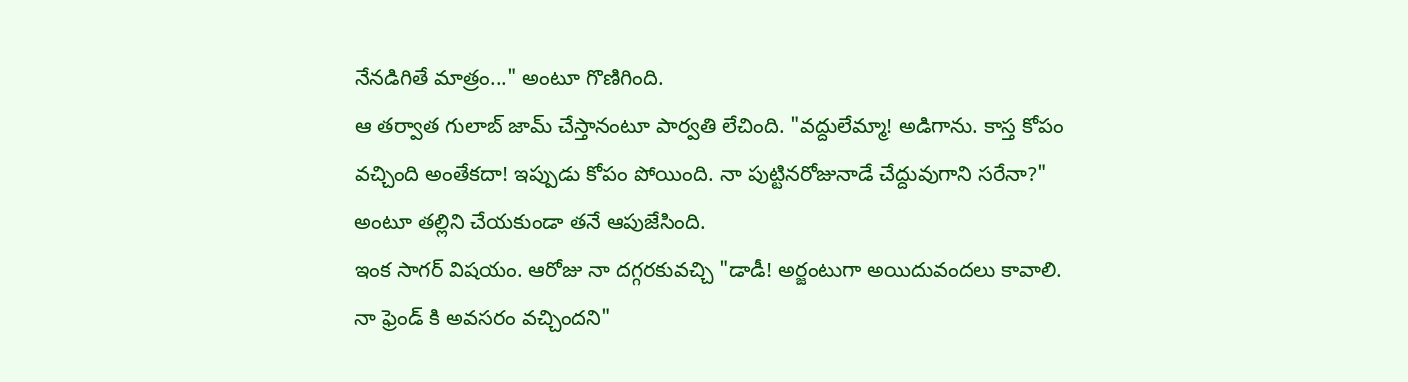నేనడిగితే మాత్రం..." అంటూ గొణిగింది.
ఆ తర్వాత గులాబ్ జామ్ చేస్తానంటూ పార్వతి లేచింది. "వద్దులేమ్మా! అడిగాను. కాస్త కోపం వచ్చింది అంతేకదా! ఇప్పుడు కోపం పోయింది. నా పుట్టినరోజునాడే చేద్దువుగాని సరేనా?" అంటూ తల్లిని చేయకుండా తనే ఆపుజేసింది.
ఇంక సాగర్ విషయం. ఆరోజు నా దగ్గరకువచ్చి "డాడీ! అర్జంటుగా అయిదువందలు కావాలి. నా ఫ్రెండ్ కి అవసరం వచ్చిందని"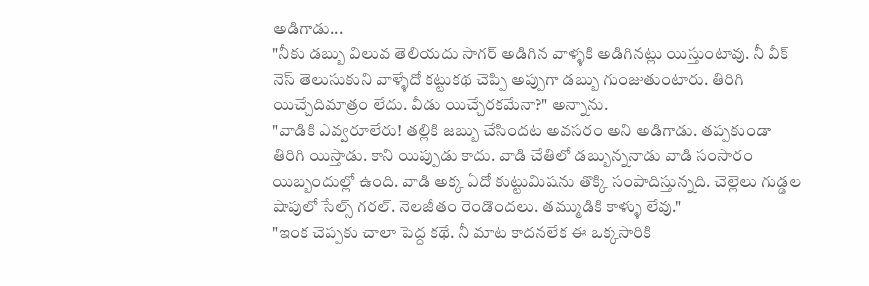అడిగాడు...
"నీకు డబ్బు విలువ తెలియదు సాగర్ అడిగిన వాళ్ళకి అడిగినట్లు యిస్తుంటావు. నీ వీక్ నెస్ తెలుసుకుని వాళ్ళేదో కట్టుకథ చెప్పి అప్పుగా డబ్బు గుంజుతుంటారు. తిరిగి యిచ్చేదిమాత్రం లేదు. వీడు యిచ్చేరకమేనా?" అన్నాను.
"వాడికి ఎవ్వరూలేరు! తల్లికి జబ్బు చేసిందట అవసరం అని అడిగాడు. తప్పకుండా తిరిగి యిస్తాడు. కాని యిప్పుడు కాదు. వాడి చేతిలో డబ్బున్ననాడు వాడి సంసారం యిబ్బందుల్లో ఉంది. వాడి అక్క ఏదో కుట్టుమిషను తొక్కి సంపాదిస్తున్నది. చెల్లెలు గుడ్డల షాపులో సేల్స్ గరల్. నెలజీతం రెండొందలు. తమ్ముడికి కాళ్ళు లేవు."
"ఇంక చెప్పకు చాలా పెద్ద కథే. నీ మాట కాదనలేక ఈ ఒక్కసారికి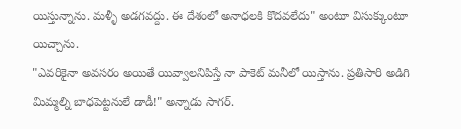యిస్తున్నాను. మళ్ళీ అడగవద్దు. ఈ దేశంలో అనాధలకి కొదవలేదు" అంటూ విసుక్కుంటూ యిచ్చాను.
"ఎవరికైనా అవసరం అయితే యివ్వాలనిపిస్తే నా పాకెట్ మనీలో యిస్తాను. ప్రతిసారి అడిగి మిమ్మల్ని బాధపెట్టనులే డాడీ!" అన్నాడు సాగర్.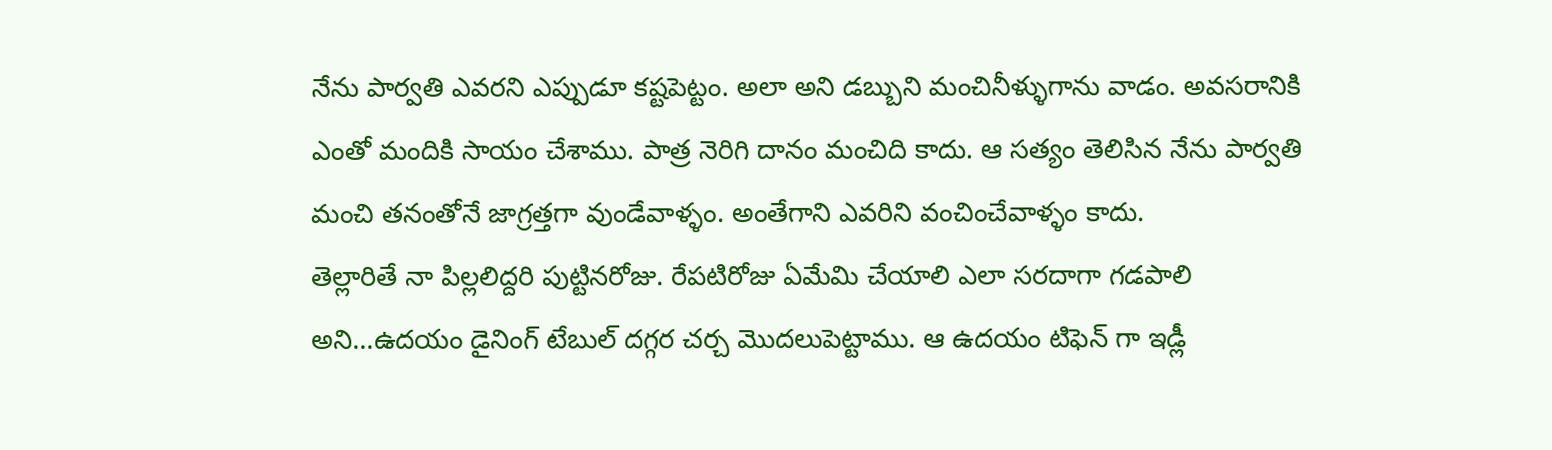నేను పార్వతి ఎవరని ఎప్పుడూ కష్టపెట్టం. అలా అని డబ్బుని మంచినీళ్ళుగాను వాడం. అవసరానికి ఎంతో మందికి సాయం చేశాము. పాత్ర నెరిగి దానం మంచిది కాదు. ఆ సత్యం తెలిసిన నేను పార్వతి మంచి తనంతోనే జాగ్రత్తగా వుండేవాళ్ళం. అంతేగాని ఎవరిని వంచించేవాళ్ళం కాదు.
తెల్లారితే నా పిల్లలిద్దరి పుట్టినరోజు. రేపటిరోజు ఏమేమి చేయాలి ఎలా సరదాగా గడపాలి అని...ఉదయం డైనింగ్ టేబుల్ దగ్గర చర్చ మొదలుపెట్టాము. ఆ ఉదయం టిఫెన్ గా ఇడ్లీ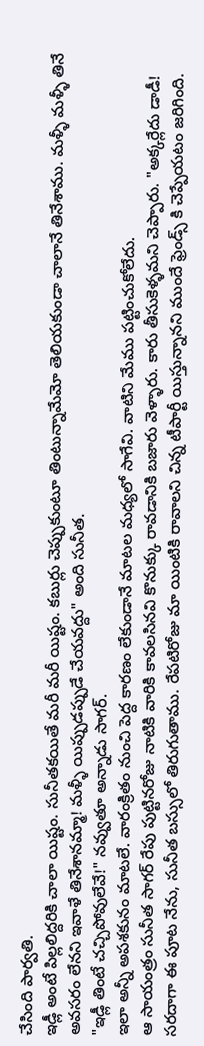చేసింది పార్వతి.
ఇడ్లీ అంటే పిల్లలిద్దరికి చాలా యిష్టం. సునీతకయితే మరీ మరీ యిష్టం. కబుర్లు చెప్పుకుంటూ తింటున్నామేమో తెలియకుండా చాలానే తినేశాము. మళ్ళీ మళ్ళీ తినే అవసరం లేనని ఇవాళే తినేశానమ్మా! మళ్ళీ యిప్పుడప్పుడే చేయవద్దు" అంది సునీత.
"ఇడ్లీ తింటే చచ్చిపోవులేవే!" నవ్వుతూ అన్నాడు సాగర్.
ఇలా అన్నీ అపశకునం మాటలే. వారంక్రితం నుంచి పెద్ద కారణం లేకుండానే మాటల మధ్యలో సాగేవి. వాటిని మేము పట్టించుకోలేదు.
ఆ సాయంత్రం సునీత సాగర్ రేపు పుట్టినరోజు నాటికి వారికి కావలసినవి కొనుక్కు రావడానికి బజారు వెళ్ళారు. కారు తీసుకెళ్ళమని చెప్పారు. "అక్కర్లేదు డాడీ! సరదాగా ఈ పూట నేను, సునీత బస్సులో తిరుగుతాము. రేపటిరోజు మా యింటికి రావాలని చిన్న టీపార్టీ యిస్తున్నానని ముందే ఫ్రెండ్స్ కి చెప్పేయటం జరిగింది.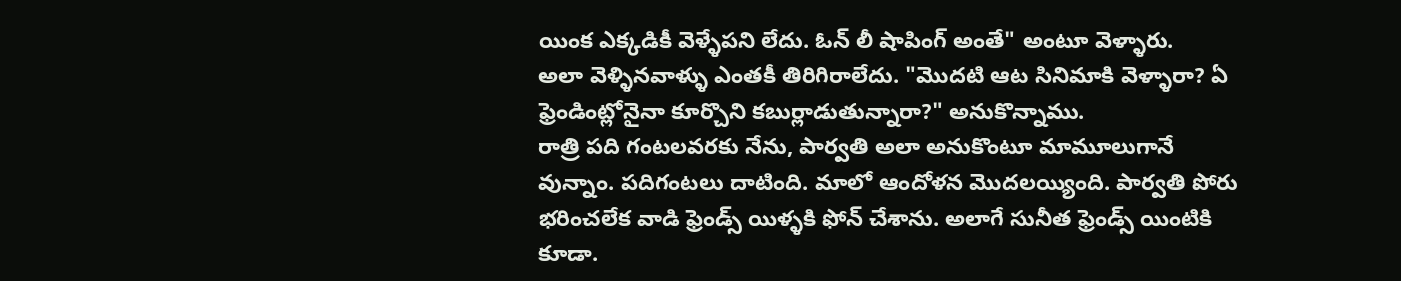యింక ఎక్కడికీ వెళ్ళేపని లేదు. ఓన్ లీ షాపింగ్ అంతే" అంటూ వెళ్ళారు.
అలా వెళ్ళినవాళ్ళు ఎంతకీ తిరిగిరాలేదు. "మొదటి ఆట సినిమాకి వెళ్ళారా? ఏ ఫ్రెండింట్లోనైనా కూర్చొని కబుర్లాడుతున్నారా?" అనుకొన్నాము.
రాత్రి పది గంటలవరకు నేను, పార్వతి అలా అనుకొంటూ మామూలుగానే వున్నాం. పదిగంటలు దాటింది. మాలో ఆందోళన మొదలయ్యింది. పార్వతి పోరు భరించలేక వాడి ఫ్రెండ్స్ యిళ్ళకి ఫోన్ చేశాను. అలాగే సునీత ఫ్రెండ్స్ యింటికి కూడా.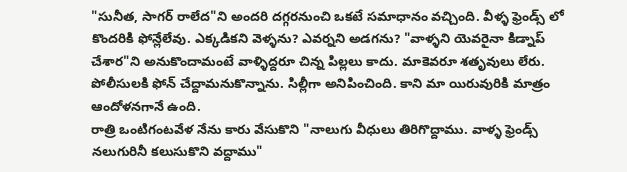"సునీత, సాగర్ రాలేద"ని అందరి దగ్గరనుంచి ఒకటే సమాధానం వచ్చింది. వీళ్ళ ఫ్రెండ్స్ లో కొందరికి ఫోన్లేలేవు. ఎక్కడికని వెళ్ళను? ఎవర్నని అడగను? "వాళ్ళని యెవరైనా కిడ్నాప్ చేశార"ని అనుకొందామంటే వాళ్ళిద్దరూ చిన్న పిల్లలు కాదు. మాకెవరూ శతృవులు లేరు. పోలీసులకి ఫోన్ చేద్దామనుకొన్నాను. సిల్లీగా అనిపించింది. కాని మా యిరువురికి మాత్రం ఆందోళనగానే ఉంది.
రాత్రి ఒంటిగంటవేళ నేను కారు వేసుకొని "నాలుగు వీధులు తిరిగొద్దాము. వాళ్ళ ఫ్రెండ్స్ నలుగురినీ కలుసుకొని వద్దాము"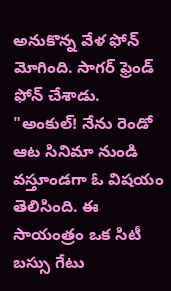అనుకొన్న వేళ ఫోన్ మోగింది. సాగర్ ఫ్రెండ్ ఫోన్ చేశాడు.
"అంకుల్! నేను రెండో ఆట సినిమా నుండి వస్తూండగా ఓ విషయం తెలిసింది. ఈ సాయంత్రం ఒక సిటీ బస్సు గేటు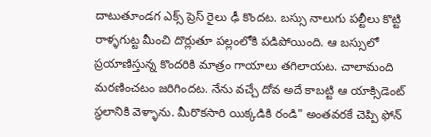దాటుతూండగ ఎక్స్ ప్రెస్ రైలు ఢీ కొందట. బస్సు నాలుగు పల్టీలు కొట్టి రాళ్ళగుట్ట మీంచి దొర్లుతూ పల్లంలోకి పడిపోయింది. ఆ బస్సులో ప్రయాణిస్తున్న కొందరికి మాత్రం గాయాలు తగిలాయట. చాలామంది మరణించటం జరిగిందట. నేను వచ్చే దోవ అదే కాబట్టి ఆ యాక్సిడెంట్ స్థలానికి వెళ్ళాను. మీరొకసారి యిక్కడికి రండి" అంతవరకే చెప్పి ఫోన్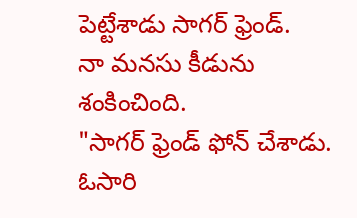పెట్టేశాడు సాగర్ ఫ్రెండ్.
నా మనసు కీడును శంకించింది.
"సాగర్ ఫ్రెండ్ ఫోన్ చేశాడు. ఓసారి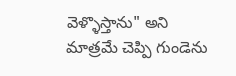వెళ్ళొస్తాను" అని మాత్రమే చెప్పి గుండెను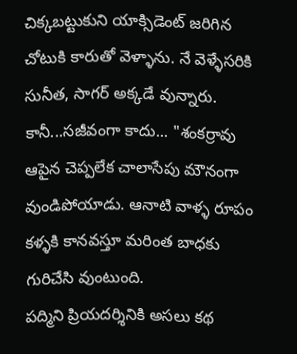చిక్కబట్టుకుని యాక్సిడెంట్ జరిగిన చోటుకి కారుతో వెళ్ళాను. నే వెళ్ళేసరికి సునీత, సాగర్ అక్కడే వున్నారు. కానీ...సజీవంగా కాదు... "శంకర్రావు ఆపైన చెప్పలేక చాలాసేపు మౌనంగా వుండిపోయాడు. ఆనాటి వాళ్ళ రూపం కళ్ళకి కానవస్తూ మరింత బాధకు గురిచేసి వుంటుంది.
పద్మిని ప్రియదర్శినికి అసలు కథ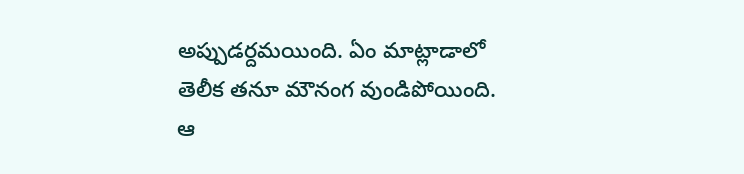అప్పుడర్దమయింది. ఏం మాట్లాడాలో తెలీక తనూ మౌనంగ వుండిపోయింది.
ఆ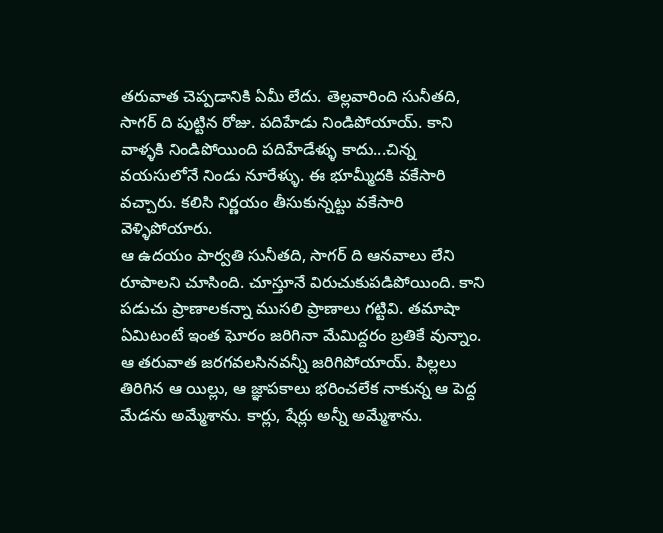తరువాత చెప్పడానికి ఏమీ లేదు. తెల్లవారింది సునీతది, సాగర్ ది పుట్టిన రోజు. పదిహేడు నిండిపోయాయ్. కాని వాళ్ళకి నిండిపోయింది పదిహేడేళ్ళు కాదు...చిన్న వయసులోనే నిండు నూరేళ్ళు. ఈ భూమ్మీదకి వకేసారి వచ్చారు. కలిసి నిర్ణయం తీసుకున్నట్టు వకేసారి వెళ్ళిపోయారు.
ఆ ఉదయం పార్వతి సునీతది, సాగర్ ది ఆనవాలు లేని రూపాలని చూసింది. చూస్తూనే విరుచుకుపడిపోయింది. కాని పడుచు ప్రాణాలకన్నా ముసలి ప్రాణాలు గట్టివి. తమాషా ఏమిటంటే ఇంత ఘోరం జరిగినా మేమిద్దరం బ్రతికే వున్నాం. ఆ తరువాత జరగవలసినవన్నీ జరిగిపోయాయ్. పిల్లలు తిరిగిన ఆ యిల్లు, ఆ జ్ఞాపకాలు భరించలేక నాకున్న ఆ పెద్ద మేడను అమ్మేశాను. కార్లు, షేర్లు అన్నీ అమ్మేశాను.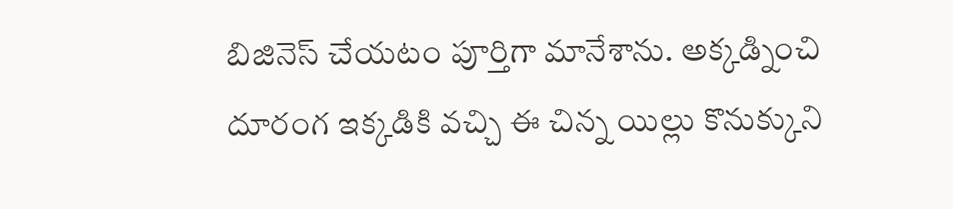బిజినెస్ చేయటం పూర్తిగా మానేశాను. అక్కడ్నించి దూరంగ ఇక్కడికి వచ్చి ఈ చిన్న యిల్లు కొనుక్కుని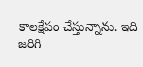కాలక్షేపం చేస్తున్నాను. ఇది జరిగి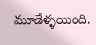మూడేళ్ళయింది.